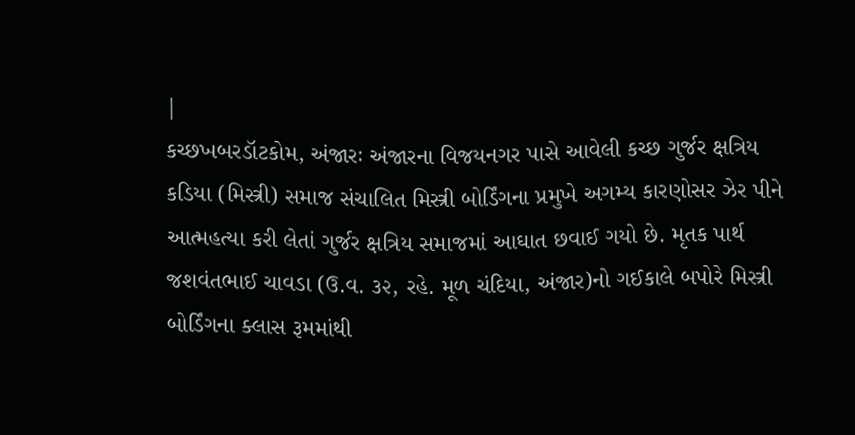|
કચ્છખબરડૉટકોમ, અંજારઃ અંજારના વિજયનગર પાસે આવેલી કચ્છ ગુર્જર ક્ષત્રિય કડિયા (મિસ્ત્રી) સમાજ સંચાલિત મિસ્ત્રી બોર્ડિંગના પ્રમુખે અગમ્ય કારણોસર ઝેર પીને આત્મહત્યા કરી લેતાં ગુર્જર ક્ષત્રિય સમાજમાં આઘાત છવાઈ ગયો છે. મૃતક પાર્થ જશવંતભાઈ ચાવડા (ઉ.વ. ૩૨, રહે. મૂળ ચંદિયા, અંજાર)નો ગઈકાલે બપોરે મિસ્ત્રી બોર્ડિંગના ક્લાસ રૂમમાંથી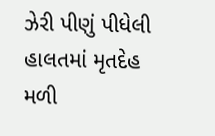ઝેરી પીણું પીધેલી હાલતમાં મૃતદેહ મળી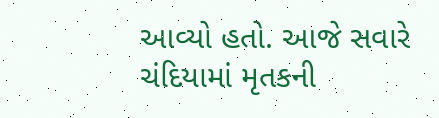આવ્યો હતો. આજે સવારે ચંદિયામાં મૃતકની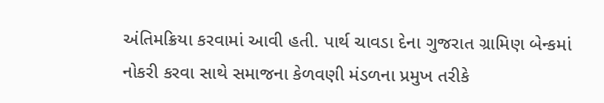અંતિમક્રિયા કરવામાં આવી હતી. પાર્થ ચાવડા દેના ગુજરાત ગ્રામિણ બેન્કમાં નોકરી કરવા સાથે સમાજના કેળવણી મંડળના પ્રમુખ તરીકે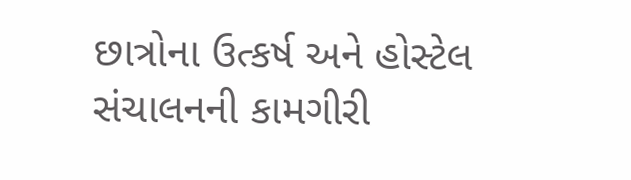છાત્રોના ઉત્કર્ષ અને હોસ્ટેલ સંચાલનની કામગીરી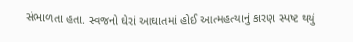સંભાળતા હતા. સ્વજનો ઘેરાં આઘાતમાં હોઈ આત્મહત્યાનું કારણ સ્પષ્ટ થયું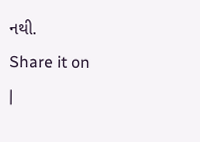નથી.
Share it on
|